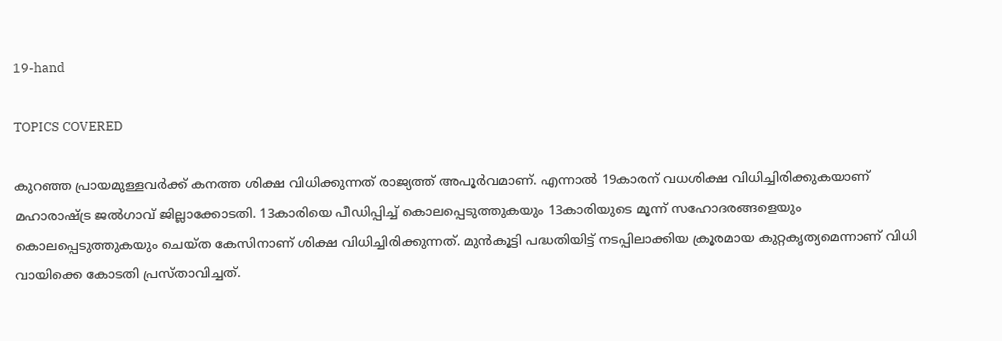19-hand

TOPICS COVERED

കുറഞ്ഞ പ്രായമുള്ളവര്‍ക്ക് കനത്ത ശിക്ഷ വിധിക്കുന്നത് രാജ്യത്ത് അപൂര്‍വമാണ്. എന്നാല്‍ 19കാരന് വധശിക്ഷ വിധിച്ചിരിക്കുകയാണ് മഹാരാഷ്ട്ര ജല്‍ഗാവ് ജില്ലാക്കോടതി. 13കാരിയെ പീഡിപ്പിച്ച് കൊലപ്പെടുത്തുകയും 13കാരിയുടെ മൂന്ന് സഹോദരങ്ങളെയും കൊലപ്പെടുത്തുകയും ചെയ്ത കേസിനാണ് ശിക്ഷ വിധിച്ചിരിക്കുന്നത്. മുന്‍കൂട്ടി പദ്ധതിയിട്ട് നടപ്പിലാക്കിയ ക്രൂരമായ കുറ്റകൃത്യമെന്നാണ് വിധി വായിക്കെ കോടതി പ്രസ്താവിച്ചത്.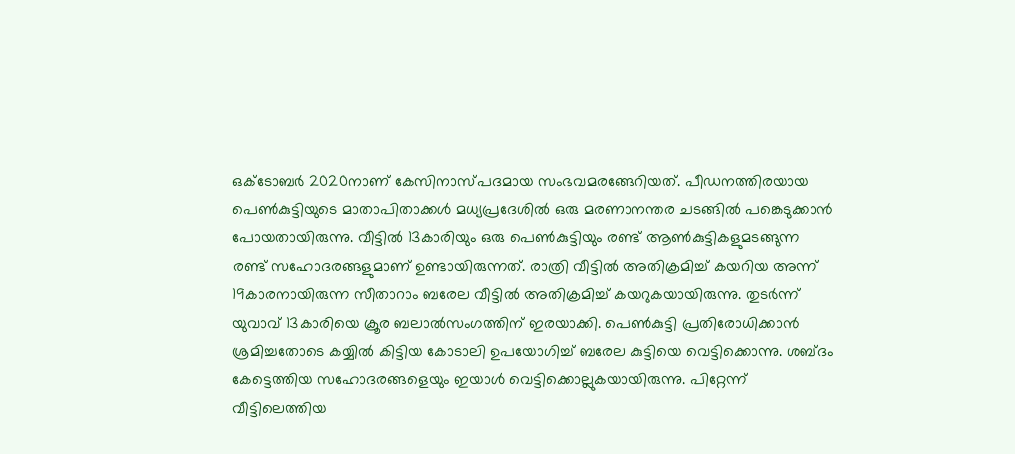ഒക്ടോബര്‍ 2020നാണ് കേസിനാസ്പദമായ സംഭവമരങ്ങേറിയത്. പീഡനത്തിരയായ പെണ്‍കുട്ടിയുടെ മാതാപിതാക്കള്‍ മധ്യപ്രദേശില്‍ ഒരു മരണാനന്തര ചടങ്ങില്‍ പങ്കെടുക്കാന്‍ പോയതായിരുന്നു. വീട്ടില്‍ 13കാരിയും ഒരു പെണ്‍കുട്ടിയും രണ്ട് ആണ്‍കുട്ടികളുമടങ്ങുന്ന രണ്ട് സഹോദരങ്ങളുമാണ് ഉണ്ടായിരുന്നത്. രാത്രി വീട്ടില്‍ അതിക്രമിച്ച് കയറിയ അന്ന് 19കാരനായിരുന്ന സീതാറാം ബരേല വീട്ടില്‍ അതിക്രമിച്ച് കയറുകയായിരുന്നു. തുടര്‍ന്ന് യുവാവ് 13കാരിയെ ക്രൂര ബലാല്‍സംഗത്തിന് ഇരയാക്കി. പെണ്‍കുട്ടി പ്രതിരോധിക്കാന്‍ ശ്രമിച്ചതോടെ കയ്യില്‍ കിട്ടിയ കോടാലി ഉപയോഗിച്ച് ബരേല കുട്ടിയെ വെട്ടിക്കൊന്നു. ശബ്ദം കേട്ടെത്തിയ സഹോദരങ്ങളെയും ഇയാള്‍ വെട്ടിക്കൊല്ലുകയായിരുന്നു. പിറ്റേന്ന് വീട്ടിലെത്തിയ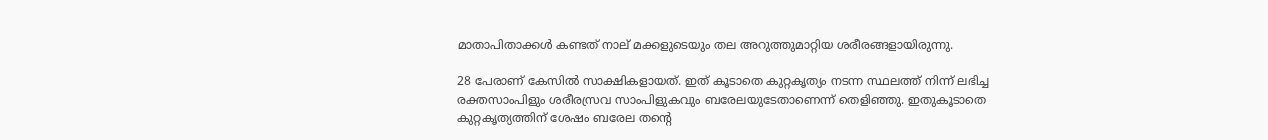മാതാപിതാക്കള്‍ കണ്ടത് നാല് മക്കളുടെയും തല അറുത്തുമാറ്റിയ ശരീരങ്ങളായിരുന്നു.

28 പേരാണ് കേസില്‍ സാക്ഷികളായത്. ഇത് കൂടാതെ കുറ്റകൃത്യം നടന്ന സ്ഥലത്ത് നിന്ന് ലഭിച്ച രക്തസാംപിളും ശരീരസ്രവ സാംപിളുകവും ബരേലയുടേതാണെന്ന് തെളിഞ്ഞു. ഇതുകൂടാതെ കുറ്റകൃത്യത്തിന് ശേഷം ബരേല തന്‍റെ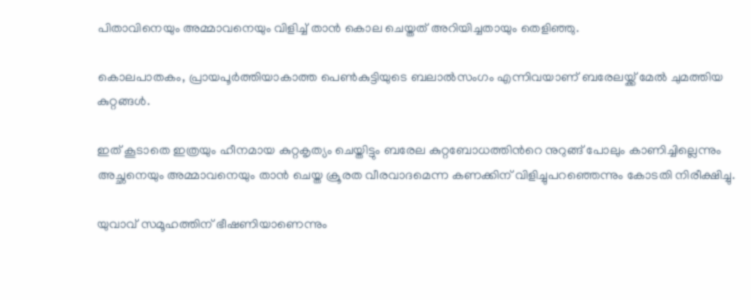പിതാവിനെയും അമ്മാവനെയും വിളിച്ച് താന്‍ കൊല ചെയ്തത് അറിയിച്ചതായും തെളിഞ്ഞു.

കൊലപാതകം, പ്രായപൂര്‍ത്തിയാകാത്ത പെണ്‍കുട്ടിയുടെ ബലാല്‍സംഗം എന്നിവയാണ് ബരേലയ്ക്ക് മേല്‍ ചുമത്തിയ കുറ്റങ്ങള്‍.

ഇത് കൂടാതെ ഇത്രയും ഹീനമായ കുറ്റകൃത്യം ചെയ്തിട്ടും ബരേല കുറ്റബോധത്തിന്‍റെ നുറുങ്ങ് പോലും കാണിച്ചില്ലെന്നും അച്ഛനെയും അമ്മാവനെയും താന്‍ ചെയ്ത ക്രൂരത വീരവാദമെന്ന കണക്കിന് വിളിച്ചുപറഞ്ഞെന്നും കോടതി നിരീക്ഷിച്ചു.

യുവാവ് സമൂഹത്തിന് ഭീഷണിയാണെന്നും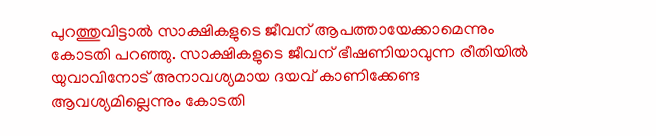പുറത്തുവിട്ടാല്‍ സാക്ഷികളുടെ ജീവന് ആപത്തായേക്കാമെന്നും കോടതി പറഞ്ഞു. സാക്ഷികളുടെ ജീവന് ഭീഷണിയാവുന്ന രീതിയില്‍ യുവാവിനോട് അനാവശ്യമായ ദയവ് കാണിക്കേണ്ട ആവശ്യമില്ലെന്നും കോടതി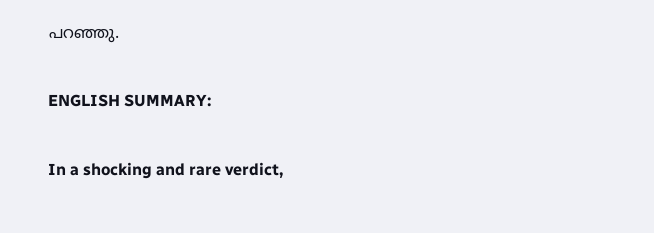പറഞ്ഞു.

ENGLISH SUMMARY:

In a shocking and rare verdict,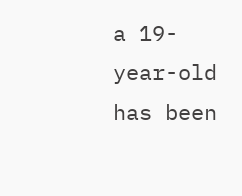a 19-year-old has been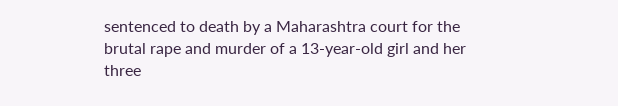sentenced to death by a Maharashtra court for the brutal rape and murder of a 13-year-old girl and her three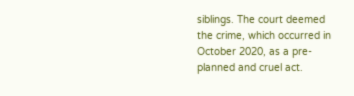siblings. The court deemed the crime, which occurred in October 2020, as a pre-planned and cruel act.